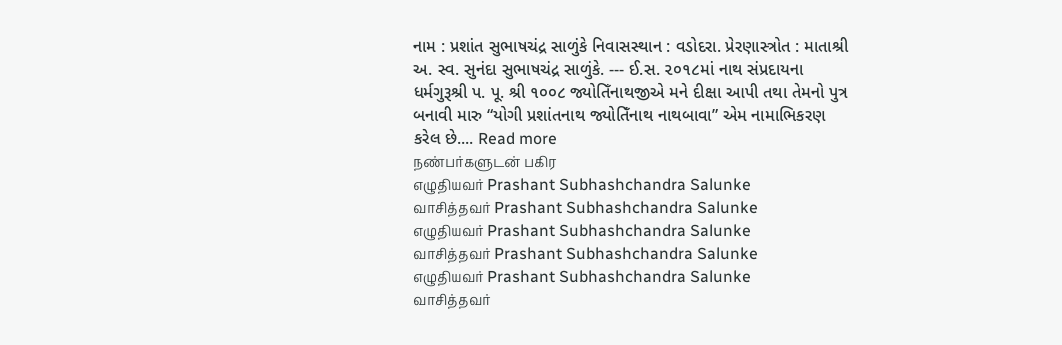નામ : પ્રશાંત સુભાષચંદ્ર સાળુંકે નિવાસસ્થાન : વડોદરા. પ્રેરણાસ્ત્રોત : માતાશ્રી અ. સ્વ. સુનંદા સુભાષચંદ્ર સાળુંકે. --- ઈ.સ. ૨૦૧૮માં નાથ સંપ્રદાયના ધર્મગુરૂશ્રી પ. પૂ. શ્રી ૧૦૦૮ જ્યોતિઁનાથજીએ મને દીક્ષા આપી તથા તેમનો પુત્ર બનાવી મારુ “યોગી પ્રશાંતનાથ જ્યોતિઁનાથ નાથબાવા” એમ નામાભિકરણ કરેલ છે.... Read more
நண்பர்களுடன் பகிர
எழுதியவர் Prashant Subhashchandra Salunke
வாசித்தவர் Prashant Subhashchandra Salunke
எழுதியவர் Prashant Subhashchandra Salunke
வாசித்தவர் Prashant Subhashchandra Salunke
எழுதியவர் Prashant Subhashchandra Salunke
வாசித்தவர்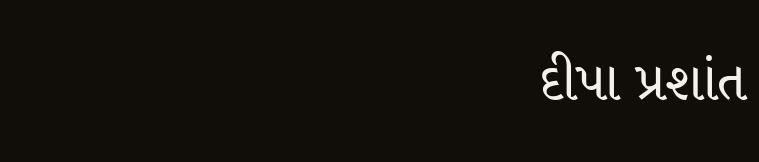દીપા પ્રશાંત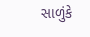સાળુંકે